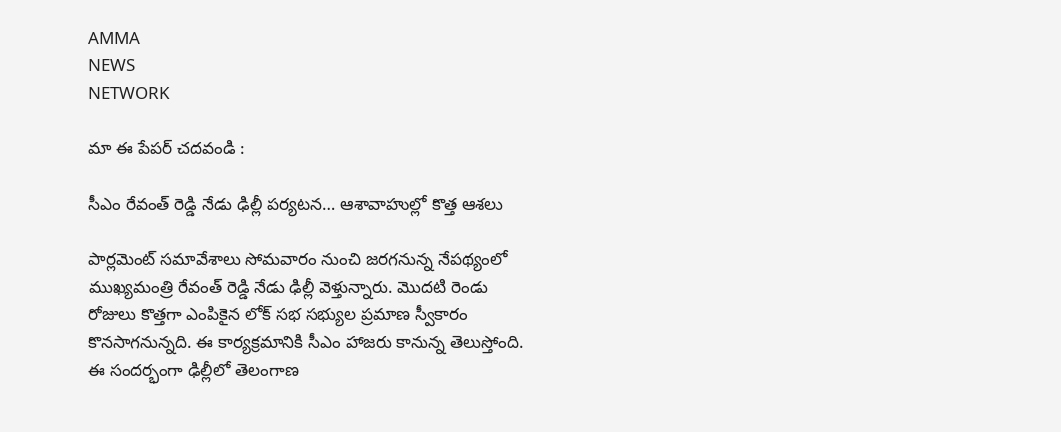AMMA
NEWS
NETWORK

మా ఈ పేపర్ చదవండి :

సీఎం రేవంత్ రెడ్డి నేడు ఢిల్లీ పర్యటన… ఆశావాహుల్లో కొత్త ఆశలు

పార్లమెంట్ సమావేశాలు సోమవారం నుంచి జరగనున్న నేపథ్యంలో ముఖ్యమంత్రి రేవంత్ రెడ్డి నేడు ఢిల్లీ వెళ్తున్నారు. మొదటి రెండు రోజులు కొత్తగా ఎంపికైన లోక్ సభ సభ్యుల ప్రమాణ స్వీకారం కొనసాగనున్నది. ఈ కార్యక్రమానికి సీఎం హాజరు కానున్న తెలుస్తోంది. ఈ సందర్భంగా ఢిల్లీలో తెలంగాణ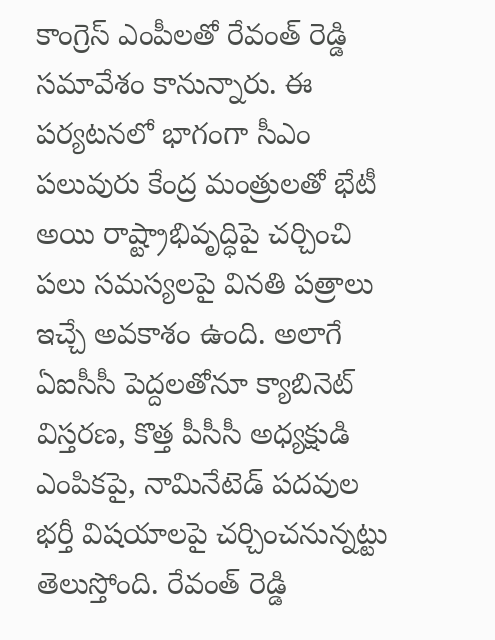కాంగ్రెస్ ఎంపీలతో రేవంత్ రెడ్డి సమావేశం కానున్నారు. ఈ పర్యటనలో భాగంగా సీఎం పలువురు కేంద్ర మంత్రులతో భేటీ అయి రాష్ట్రాభివృద్ధిపై చర్చించి పలు సమస్యలపై వినతి పత్రాలు ఇచ్చే అవకాశం ఉంది. అలాగే ఏఐసీసీ పెద్దలతోనూ క్యాబినెట్ విస్తరణ, కొత్త పీసీసీ అధ్యక్షుడి ఎంపికపై, నామినేటెడ్ పదవుల భర్తీ విషయాలపై చర్చించనున్నట్టు తెలుస్తోంది. రేవంత్ రెడ్డి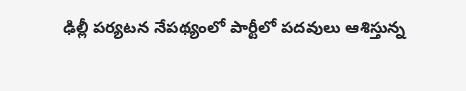ఢిల్లీ పర్యటన నేపథ్యంలో పార్టీలో పదవులు ఆశిస్తున్న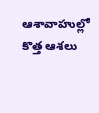ఆశావాహుల్లో కొత్త ఆశలు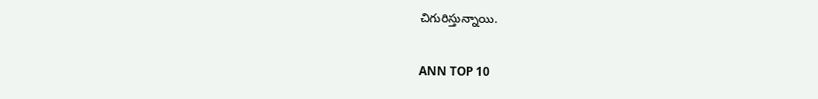చిగురిస్తున్నాయి.

ANN TOP 10